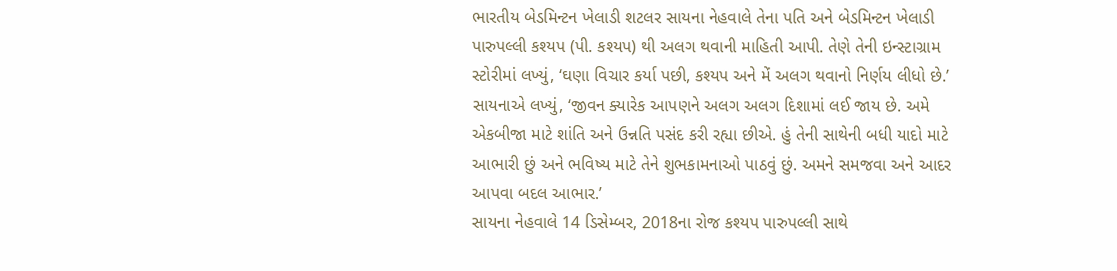ભારતીય બેડમિન્ટન ખેલાડી શટલર સાયના નેહવાલે તેના પતિ અને બેડમિન્ટન ખેલાડી પારુપલ્લી કશ્યપ (પી. કશ્યપ) થી અલગ થવાની માહિતી આપી. તેણે તેની ઇન્સ્ટાગ્રામ સ્ટોરીમાં લખ્યું, ‘ઘણા વિચાર કર્યા પછી, કશ્યપ અને મેં અલગ થવાનો નિર્ણય લીધો છે.’
સાયનાએ લખ્યું, ‘જીવન ક્યારેક આપણને અલગ અલગ દિશામાં લઈ જાય છે. અમે એકબીજા માટે શાંતિ અને ઉન્નતિ પસંદ કરી રહ્યા છીએ. હું તેની સાથેની બધી યાદો માટે આભારી છું અને ભવિષ્ય માટે તેને શુભકામનાઓ પાઠવું છું. અમને સમજવા અને આદર આપવા બદલ આભાર.’
સાયના નેહવાલે 14 ડિસેમ્બર, 2018ના રોજ કશ્યપ પારુપલ્લી સાથે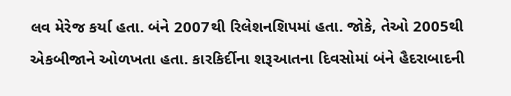લવ મેરેજ કર્યા હતા. બંને 2007થી રિલેશનશિપમાં હતા. જોકે, તેઓ 2005થી એકબીજાને ઓળખતા હતા. કારકિર્દીના શરૂઆતના દિવસોમાં બંને હૈદરાબાદની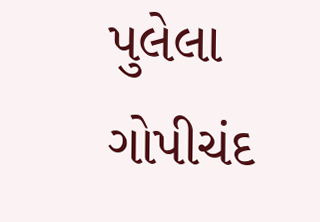પુલેલા ગોપીચંદ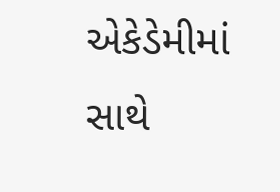એકેડેમીમાં સાથે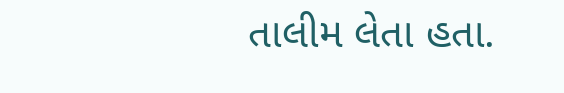તાલીમ લેતા હતા.